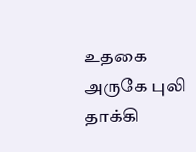உதகை அருகே புலி தாக்கி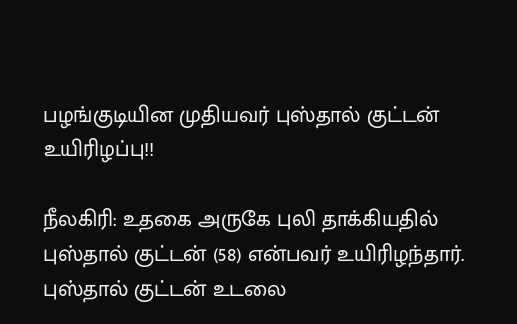பழங்குடியின முதியவர் புஸ்தால் குட்டன் உயிரிழப்பு!!

நீலகிரி: உதகை அருகே புலி தாக்கியதில் புஸ்தால் குட்டன் (58) என்பவர் உயிரிழந்தார். புஸ்தால் குட்டன் உடலை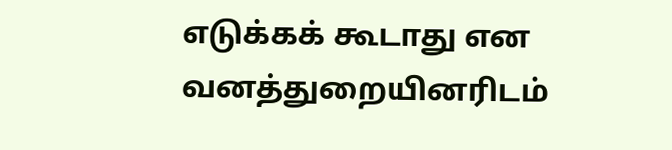எடுக்கக் கூடாது என வனத்துறையினரிடம்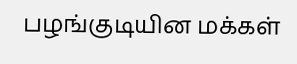பழங்குடியின மக்கள்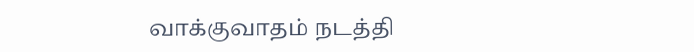வாக்குவாதம் நடத்தி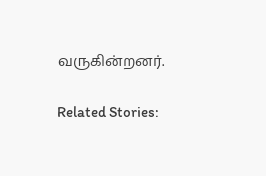வருகின்றனர்.

Related Stories: